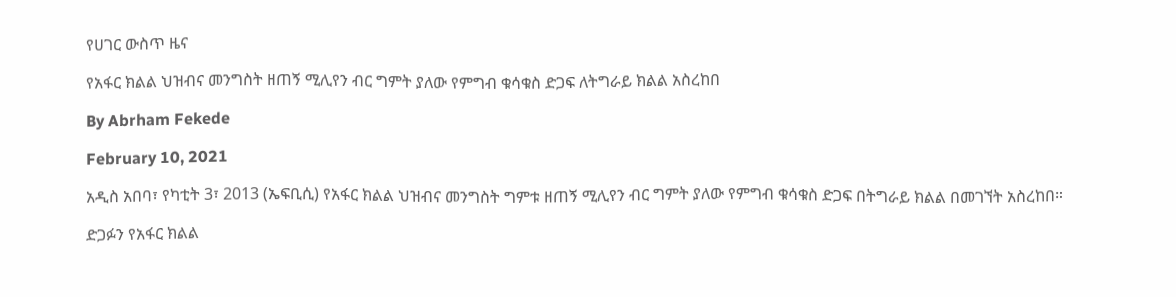የሀገር ውስጥ ዜና

የአፋር ክልል ህዝብና መንግስት ዘጠኝ ሚሊየን ብር ግምት ያለው የምግብ ቁሳቁስ ድጋፍ ለትግራይ ክልል አስረከበ

By Abrham Fekede

February 10, 2021

አዲስ አበባ፣ የካቲት 3፣ 2013 (ኤፍቢሲ) የአፋር ክልል ህዝብና መንግስት ግምቱ ዘጠኝ ሚሊየን ብር ግምት ያለው የምግብ ቁሳቁስ ድጋፍ በትግራይ ክልል በመገኘት አስረከበ።

ድጋፉን የአፋር ክልል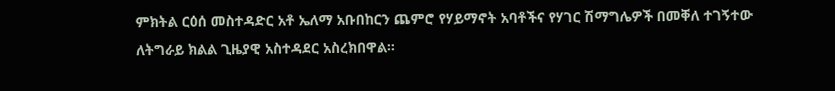ምክትል ርዕሰ መስተዳድር አቶ ኤለማ አቡበከርን ጨምሮ የሃይማኖት አባቶችና የሃገር ሽማግሌዎች በመቐለ ተገኝተው ለትግራይ ክልል ጊዜያዊ አስተዳደር አስረክበዋል።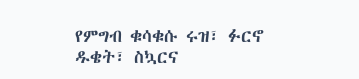የምግብ ቁሳቁሱ ሩዝ፣ ፉርኖ ዱቄት፣ ስኳርና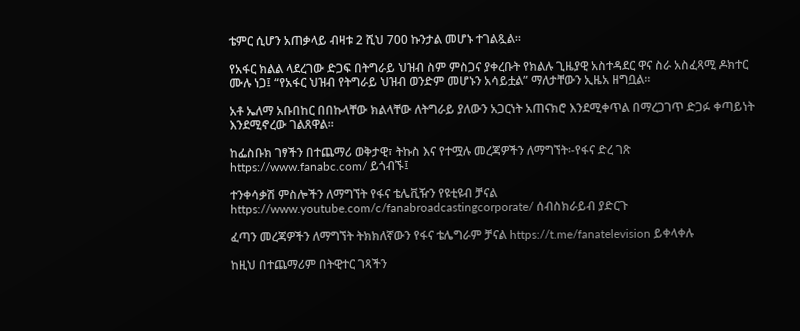ቴምር ሲሆን አጠቃላይ ብዛቱ 2 ሺህ 700 ኩንታል መሆኑ ተገልጿል።

የአፋር ክልል ላደረገው ድጋፍ በትግራይ ህዝብ ስም ምስጋና ያቀረቡት የክልሉ ጊዜያዊ አስተዳደር ዋና ስራ አስፈጻሚ ዶክተር ሙሉ ነጋ፤ “የአፋር ህዝብ የትግራይ ህዝብ ወንድም መሆኑን አሳይቷል” ማለታቸውን ኢዜአ ዘግቧል።

አቶ ኤለማ አቡበከር በበኩላቸው ክልላቸው ለትግራይ ያለውን አጋርነት አጠናክሮ እንደሚቀጥል በማረጋገጥ ድጋፉ ቀጣይነት እንደሚኖረው ገልጸዋል።

ከፌስቡክ ገፃችን በተጨማሪ ወቅታዊ፣ ትኩስ እና የተሟሉ መረጃዎችን ለማግኘት፡-የፋና ድረ ገጽ https://www.fanabc.com/ ይጎብኙ፤

ተንቀሳቃሽ ምስሎችን ለማግኘት የፋና ቴሌቪዥን የዩቲዩብ ቻናል https://www.youtube.com/c/fanabroadcastingcorporate/ ሰብስክራይብ ያድርጉ

ፈጣን መረጃዎችን ለማግኘት ትክክለኛውን የፋና ቴሌግራም ቻናል https://t.me/fanatelevision ይቀላቀሉ

ከዚህ በተጨማሪም በትዊተር ገጻችን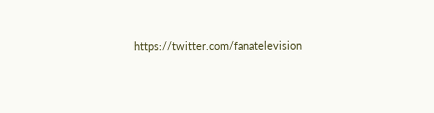https://twitter.com/fanatelevision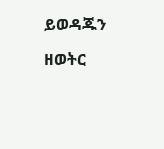ይወዳጁን

ዘወትር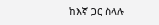ከእኛ ጋር ስላሉ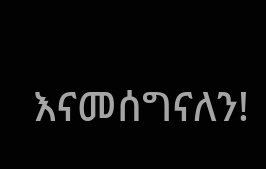እናመሰግናለን!